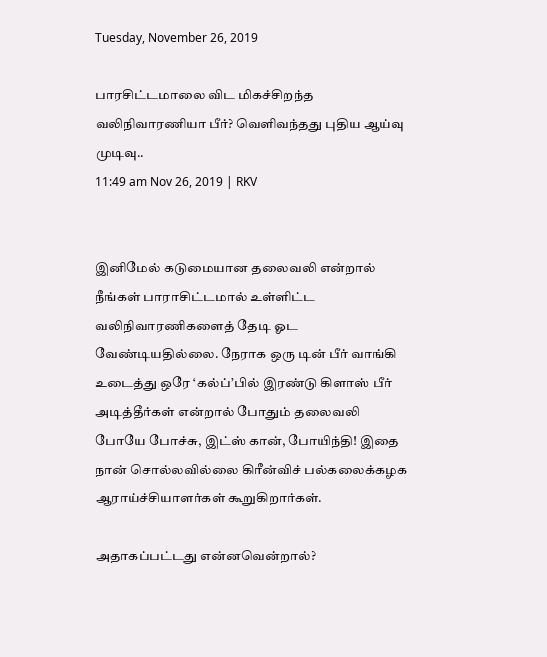Tuesday, November 26, 2019

பாரசிட்டமாலை விட மிகச்சிறந்த வலிநிவாரணியா பீர்? வெளிவந்தது புதிய ஆய்வு முடிவு..
11:49 am Nov 26, 2019 | RKV


இனிமேல் கடுமையான தலைவலி என்றால் நீங்கள் பாராசிட்டமால் உள்ளிட்ட வலிநிவாரணிகளைத் தேடி ஓட வேண்டியதில்லை. நேராக ஒரு டின் பீர் வாங்கி உடைத்து ஒரே ‘கல்ப்’பில் இரண்டு கிளாஸ் பீர் அடித்தீர்கள் என்றால் போதும் தலைவலி போயே போச்சு, இட்ஸ் கான், போயிந்தி! இதை நான் சொல்லவில்லை கிரீன்விச் பல்கலைக்கழக ஆராய்ச்சியாளர்கள் கூறுகிறார்கள்.

அதாகப்பட்டது என்னவென்றால்?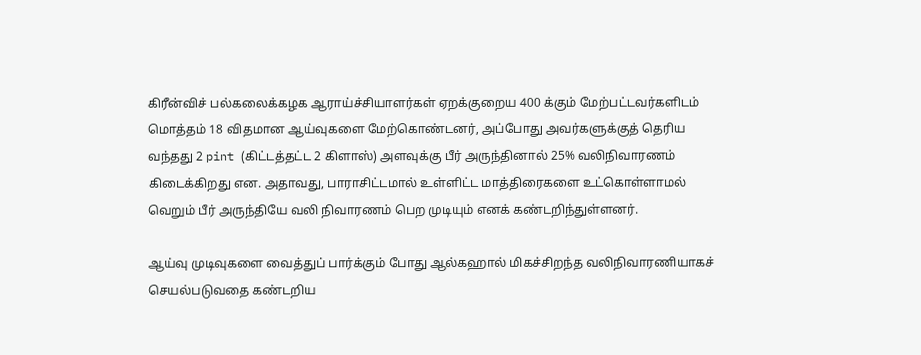கிரீன்விச் பல்கலைக்கழக ஆராய்ச்சியாளர்கள் ஏறக்குறைய 400 க்கும் மேற்பட்டவர்களிடம் மொத்தம் 18 விதமான ஆய்வுகளை மேற்கொண்டனர், அப்போது அவர்களுக்குத் தெரிய வந்தது 2 pint (கிட்டத்தட்ட 2 கிளாஸ்) அளவுக்கு பீர் அருந்தினால் 25% வலிநிவாரணம் கிடைக்கிறது என. அதாவது, பாராசிட்டமால் உள்ளிட்ட மாத்திரைகளை உட்கொள்ளாமல் வெறும் பீர் அருந்தியே வலி நிவாரணம் பெற முடியும் எனக் கண்டறிந்துள்ளனர்.

ஆய்வு முடிவுகளை வைத்துப் பார்க்கும் போது ஆல்கஹால் மிகச்சிறந்த வலிநிவாரணியாகச் செயல்படுவதை கண்டறிய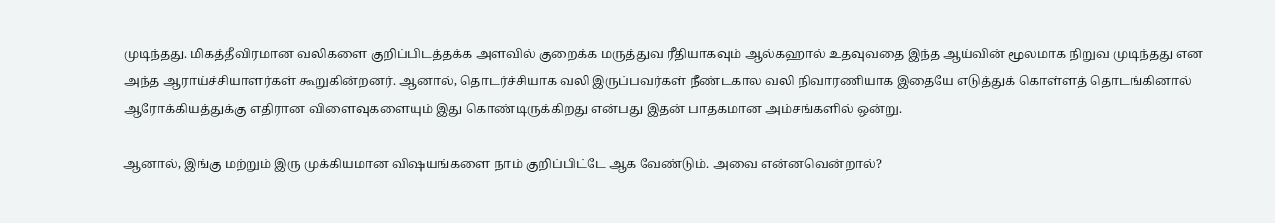முடிந்தது. மிகத்தீவிரமான வலிகளை குறிப்பிடத்தக்க அளவில் குறைக்க மருத்துவ ரீதியாகவும் ஆல்கஹால் உதவுவதை இந்த ஆய்வின் மூலமாக நிறுவ முடிந்தது என அந்த ஆராய்ச்சியாளர்கள் கூறுகின்றனர். ஆனால், தொடர்ச்சியாக வலி இருப்பவர்கள் நீண்டகால வலி நிவாரணியாக இதையே எடுத்துக் கொள்ளத் தொடங்கினால் ஆரோக்கியத்துக்கு எதிரான விளைவுகளையும் இது கொண்டிருக்கிறது என்பது இதன் பாதகமான அம்சங்களில் ஒன்று.

ஆனால், இங்கு மற்றும் இரு முக்கியமான விஷயங்களை நாம் குறிப்பிட்டே ஆக வேண்டும். அவை என்னவென்றால்?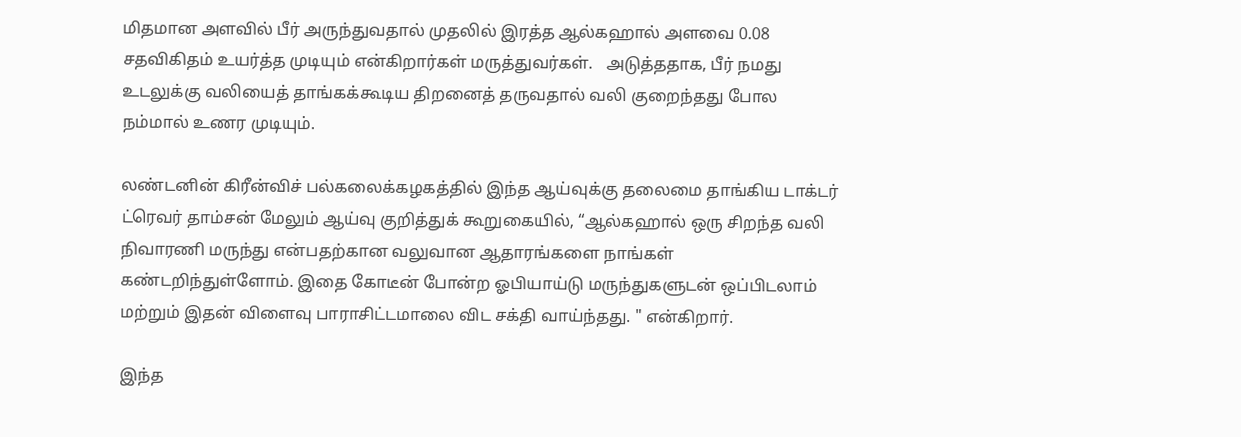மிதமான அளவில் பீர் அருந்துவதால் முதலில் இரத்த ஆல்கஹால் அளவை 0.08 சதவிகிதம் உயர்த்த முடியும் என்கிறார்கள் மருத்துவர்கள்.   அடுத்ததாக, பீர் நமது உடலுக்கு வலியைத் தாங்கக்கூடிய திறனைத் தருவதால் வலி குறைந்தது போல நம்மால் உணர முடியும்.

லண்டனின் கிரீன்விச் பல்கலைக்கழகத்தில் இந்த ஆய்வுக்கு தலைமை தாங்கிய டாக்டர் ட்ரெவர் தாம்சன் மேலும் ஆய்வு குறித்துக் கூறுகையில், “ஆல்கஹால் ஒரு சிறந்த வலி நிவாரணி மருந்து என்பதற்கான வலுவான ஆதாரங்களை நாங்கள் கண்டறிந்துள்ளோம். இதை கோடீன் போன்ற ஓபியாய்டு மருந்துகளுடன் ஒப்பிடலாம் மற்றும் இதன் விளைவு பாராசிட்டமாலை விட சக்தி வாய்ந்தது. " என்கிறார்.

இந்த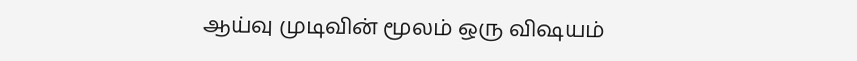ஆய்வு முடிவின் மூலம் ஒரு விஷயம்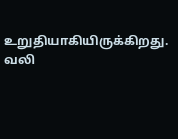உறுதியாகியிருக்கிறது. வலி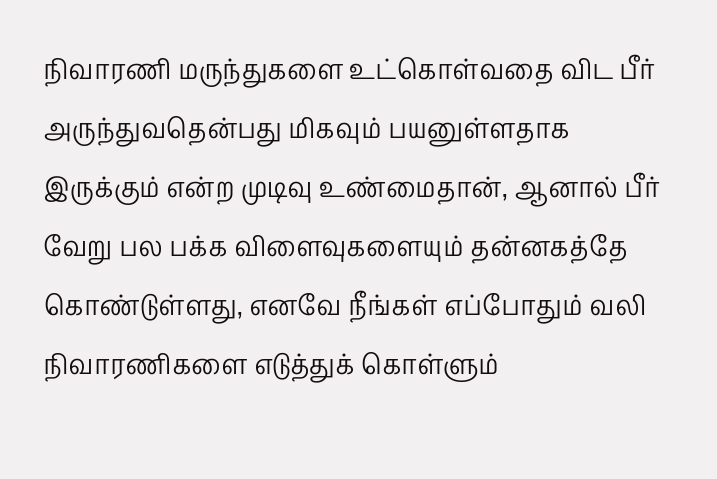நிவாரணி மருந்துகளை உட்கொள்வதை விட பீர் அருந்துவதென்பது மிகவும் பயனுள்ளதாக இருக்கும் என்ற முடிவு உண்மைதான், ஆனால் பீர் வேறு பல பக்க விளைவுகளையும் தன்னகத்தே கொண்டுள்ளது, எனவே நீங்கள் எப்போதும் வலி நிவாரணிகளை எடுத்துக் கொள்ளும்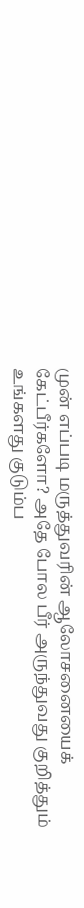முன் எப்படி மருத்துவரின் ஆலோசனையைக் கேட்பீர்களோ? அதே போல பீர் அருந்துவது குறித்தும் உங்களது குடும்ப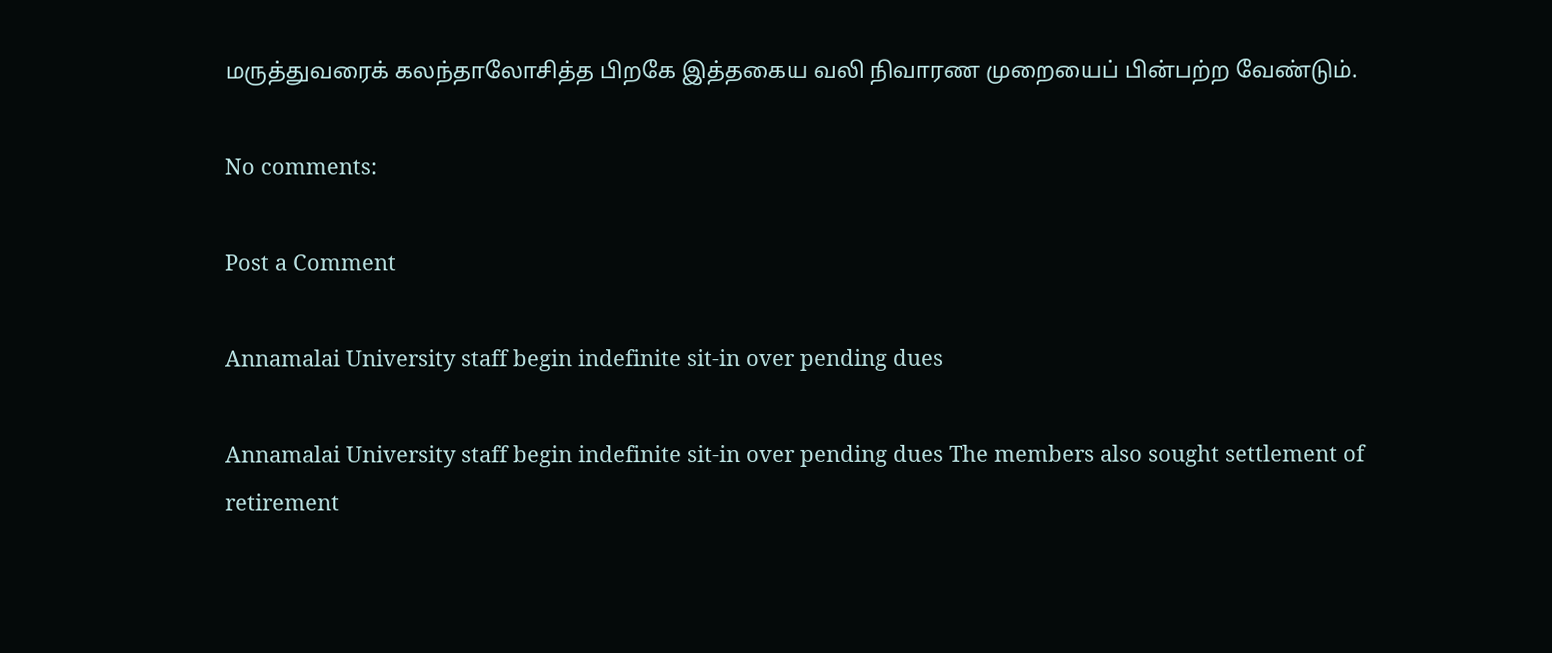மருத்துவரைக் கலந்தாலோசித்த பிறகே இத்தகைய வலி நிவாரண முறையைப் பின்பற்ற வேண்டும்.

No comments:

Post a Comment

Annamalai University staff begin indefinite sit-in over pending dues

Annamalai University staff begin indefinite sit-in over pending dues The members also sought settlement of retirement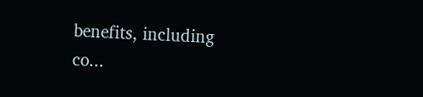benefits, including co...